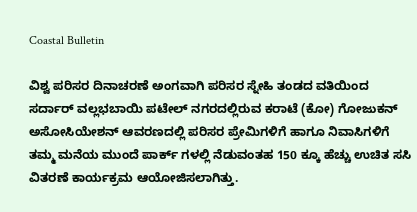Coastal Bulletin

ವಿಶ್ವ ಪರಿಸರ ದಿನಾಚರಣೆ ಅಂಗವಾಗಿ ಪರಿಸರ ಸ್ನೇಹಿ ತಂಡದ ವತಿಯಿಂದ ಸರ್ದಾರ್ ವಲ್ಲಭಬಾಯಿ ಪಟೇಲ್ ನಗರದಲ್ಲಿರುವ ಕರಾಟೆ (ಕೋ) ಗೋಜುಕನ್ ಅಸೋಸಿಯೇಶನ್ ಆವರಣದಲ್ಲಿ ಪರಿಸರ ಪ್ರೇಮಿಗಳಿಗೆ ಹಾಗೂ ನಿವಾಸಿಗಳಿಗೆ ತಮ್ಮ ಮನೆಯ ಮುಂದೆ ಪಾರ್ಕ್ ಗಳಲ್ಲಿ ನೆಡುವಂತಹ 150 ಕ್ಕೂ ಹೆಚ್ಚು ಉಚಿತ ಸಸಿ ವಿತರಣೆ ಕಾರ್ಯಕ್ರಮ ಆಯೋಜಿಸಲಾಗಿತ್ತು.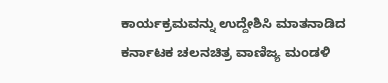ಕಾರ್ಯಕ್ರಮವನ್ನು ಉದ್ದೇಶಿಸಿ ಮಾತನಾಡಿದ ಕರ್ನಾಟಕ ಚಲನಚಿತ್ರ ವಾಣಿಜ್ಯ ಮಂಡಳಿ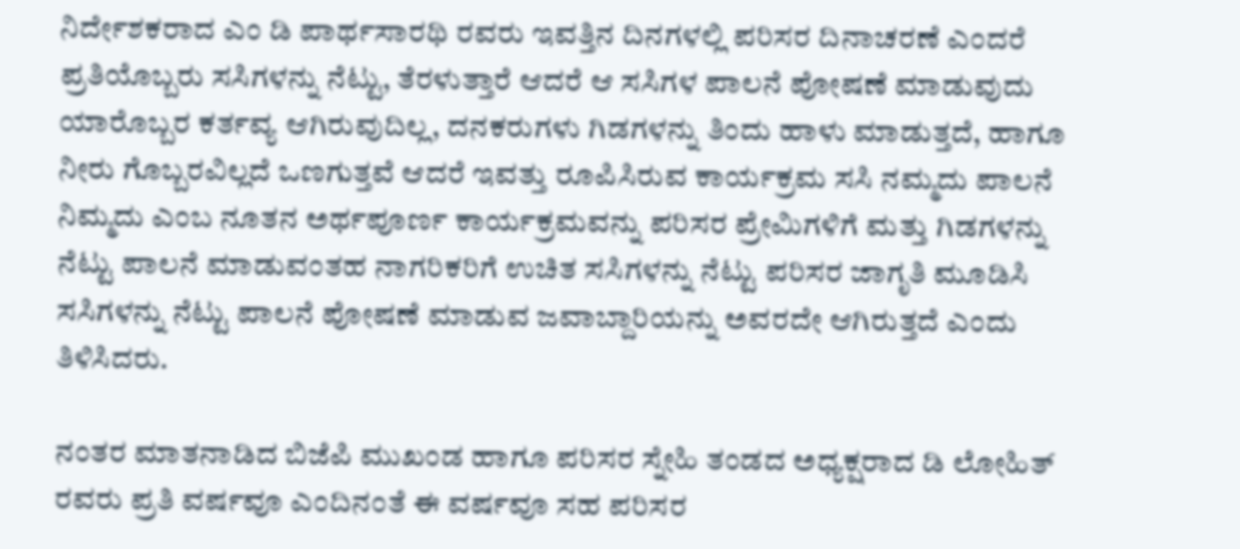ನಿರ್ದೇಶಕರಾದ ಎಂ ಡಿ ಪಾರ್ಥಸಾರಥಿ ರವರು ಇವತ್ತಿನ ದಿನಗಳಲ್ಲಿ ಪರಿಸರ ದಿನಾಚರಣೆ ಎಂದರೆ ಪ್ರತಿಯೊಬ್ಬರು ಸಸಿಗಳನ್ನು ನೆಟ್ಟು, ತೆರಳುತ್ತಾರೆ ಆದರೆ ಆ ಸಸಿಗಳ ಪಾಲನೆ ಪೋಷಣೆ ಮಾಡುವುದು ಯಾರೊಬ್ಬರ ಕರ್ತವ್ಯ ಆಗಿರುವುದಿಲ್ಲ, ದನಕರುಗಳು ಗಿಡಗಳನ್ನು ತಿಂದು ಹಾಳು ಮಾಡುತ್ತದೆ, ಹಾಗೂ ನೀರು ಗೊಬ್ಬರವಿಲ್ಲದೆ ಒಣಗುತ್ತವೆ ಆದರೆ ಇವತ್ತು ರೂಪಿಸಿರುವ ಕಾರ್ಯಕ್ರಮ ಸಸಿ ನಮ್ಮದು ಪಾಲನೆ ನಿಮ್ಮದು ಎಂಬ ನೂತನ ಅರ್ಥಪೂರ್ಣ ಕಾರ್ಯಕ್ರಮವನ್ನು ಪರಿಸರ ಪ್ರೇಮಿಗಳಿಗೆ ಮತ್ತು ಗಿಡಗಳನ್ನು ನೆಟ್ಟು ಪಾಲನೆ ಮಾಡುವಂತಹ ನಾಗರಿಕರಿಗೆ ಉಚಿತ ಸಸಿಗಳನ್ನು ನೆಟ್ಟು ಪರಿಸರ ಜಾಗೃತಿ ಮೂಡಿಸಿ ಸಸಿಗಳನ್ನು ನೆಟ್ಟು ಪಾಲನೆ ಪೋಷಣೆ ಮಾಡುವ ಜವಾಬ್ದಾರಿಯನ್ನು ಅವರದೇ ಆಗಿರುತ್ತದೆ ಎಂದು ತಿಳಿಸಿದರು.

ನಂತರ ಮಾತನಾಡಿದ ಬಿಜೆಪಿ ಮುಖಂಡ ಹಾಗೂ ಪರಿಸರ ಸ್ನೇಹಿ ತಂಡದ ಅಧ್ಯಕ್ಷರಾದ ಡಿ ಲೋಹಿತ್ ರವರು ಪ್ರತಿ ವರ್ಷವೂ ಎಂದಿನಂತೆ ಈ ವರ್ಷವೂ ಸಹ ಪರಿಸರ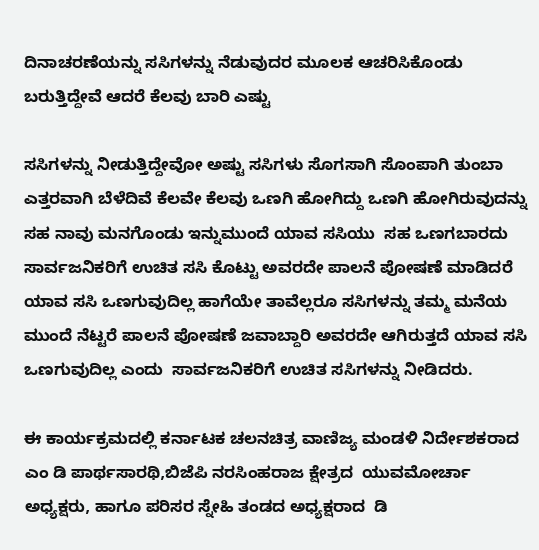ದಿನಾಚರಣೆಯನ್ನು ಸಸಿಗಳನ್ನು ನೆಡುವುದರ ಮೂಲಕ ಆಚರಿಸಿಕೊಂಡು ಬರುತ್ತಿದ್ದೇವೆ ಆದರೆ ಕೆಲವು ಬಾರಿ ಎಷ್ಟು

ಸಸಿಗಳನ್ನು ನೀಡುತ್ತಿದ್ದೇವೋ ಅಷ್ಟು ಸಸಿಗಳು ಸೊಗಸಾಗಿ ಸೊಂಪಾಗಿ ತುಂಬಾ ಎತ್ತರವಾಗಿ ಬೆಳೆದಿವೆ ಕೆಲವೇ ಕೆಲವು ಒಣಗಿ ಹೋಗಿದ್ದು ಒಣಗಿ ಹೋಗಿರುವುದನ್ನು ಸಹ ನಾವು ಮನಗೊಂಡು ಇನ್ನುಮುಂದೆ ಯಾವ ಸಸಿಯು  ಸಹ ಒಣಗಬಾರದು ಸಾರ್ವಜನಿಕರಿಗೆ ಉಚಿತ ಸಸಿ ಕೊಟ್ಟು ಅವರದೇ ಪಾಲನೆ ಪೋಷಣೆ ಮಾಡಿದರೆ ಯಾವ ಸಸಿ ಒಣಗುವುದಿಲ್ಲ ಹಾಗೆಯೇ ತಾವೆಲ್ಲರೂ ಸಸಿಗಳನ್ನು ತಮ್ಮ ಮನೆಯ ಮುಂದೆ ನೆಟ್ಟರೆ ಪಾಲನೆ ಪೋಷಣೆ ಜವಾಬ್ದಾರಿ ಅವರದೇ ಆಗಿರುತ್ತದೆ ಯಾವ ಸಸಿ ಒಣಗುವುದಿಲ್ಲ ಎಂದು  ಸಾರ್ವಜನಿಕರಿಗೆ ಉಚಿತ ಸಸಿಗಳನ್ನು ನೀಡಿದರು.

ಈ ಕಾರ್ಯಕ್ರಮದಲ್ಲಿ ಕರ್ನಾಟಕ ಚಲನಚಿತ್ರ ವಾಣಿಜ್ಯ ಮಂಡಳಿ ನಿರ್ದೇಶಕರಾದ ಎಂ ಡಿ ಪಾರ್ಥಸಾರಥಿ,ಬಿಜೆಪಿ ನರಸಿಂಹರಾಜ ಕ್ಷೇತ್ರದ  ಯುವಮೋರ್ಚಾ ಅಧ್ಯಕ್ಷರು, ಹಾಗೂ ಪರಿಸರ ಸ್ನೇಹಿ ತಂಡದ ಅಧ್ಯಕ್ಷರಾದ  ಡಿ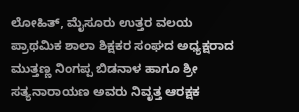ಲೋಹಿತ್, ಮೈಸೂರು ಉತ್ತರ ವಲಯ ಪ್ರಾಥಮಿಕ ಶಾಲಾ ಶಿಕ್ಷಕರ ಸಂಘದ ಅಧ್ಯಕ್ಷರಾದ ಮುತ್ತಣ್ಣ ನಿಂಗಪ್ಪ ಬಿಡನಾಳ ಹಾಗೂ ಶ್ರೀ ಸತ್ಯನಾರಾಯಣ ಅವರು ನಿವೃತ್ತ ಆರಕ್ಷಕ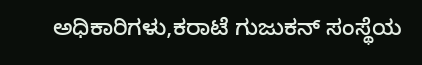ಅಧಿಕಾರಿಗಳು,ಕರಾಟೆ ಗುಜುಕನ್ ಸಂಸ್ಥೆಯ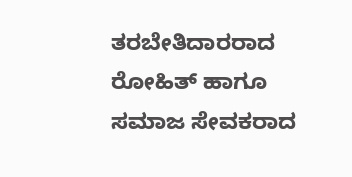ತರಬೇತಿದಾರರಾದ ರೋಹಿತ್ ಹಾಗೂ ಸಮಾಜ ಸೇವಕರಾದ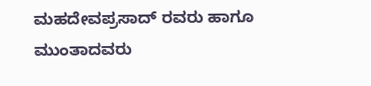ಮಹದೇವಪ್ರಸಾದ್ ರವರು ಹಾಗೂ ಮುಂತಾದವರು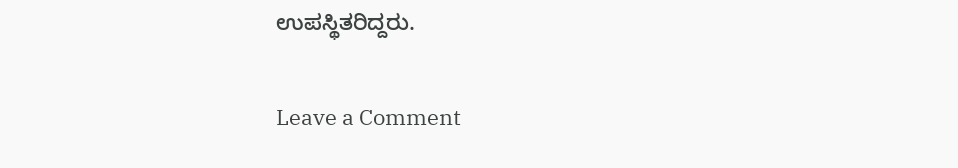ಉಪಸ್ಥಿತರಿದ್ದರು.

Leave a Comment